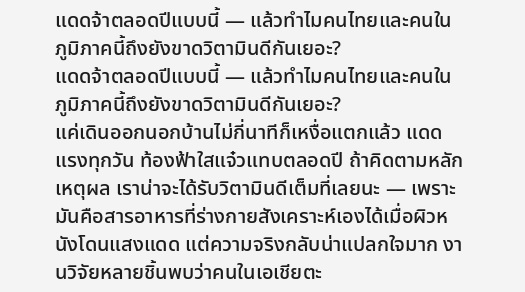แดดจ้าตลอดปีแบบนี้ — แล้วทำไมคนไทยและคนในภูมิภาคนี้ถึงยังขาดวิตามินดีกันเยอะ?
แดดจ้าตลอดปีแบบนี้ — แล้วทำไมคนไทยและคนในภูมิภาคนี้ถึงยังขาดวิตามินดีกันเยอะ?
แค่เดินออกนอกบ้านไม่กี่นาทีก็เหงื่อแตกแล้ว แดดแรงทุกวัน ท้องฟ้าใสแจ๋วแทบตลอดปี ถ้าคิดตามหลักเหตุผล เราน่าจะได้รับวิตามินดีเต็มที่เลยนะ — เพราะมันคือสารอาหารที่ร่างกายสังเคราะห์เองได้เมื่อผิวหนังโดนแสงแดด แต่ความจริงกลับน่าแปลกใจมาก งานวิจัยหลายชิ้นพบว่าคนในเอเชียตะ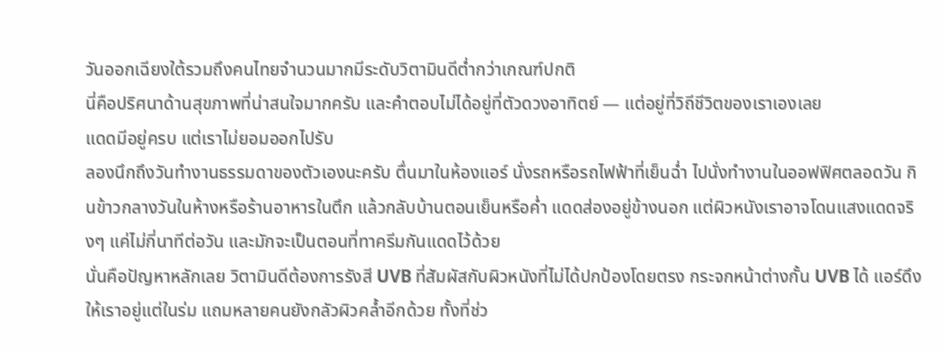วันออกเฉียงใต้รวมถึงคนไทยจำนวนมากมีระดับวิตามินดีต่ำกว่าเกณฑ์ปกติ
นี่คือปริศนาด้านสุขภาพที่น่าสนใจมากครับ และคำตอบไม่ได้อยู่ที่ตัวดวงอาทิตย์ — แต่อยู่ที่วิถีชีวิตของเราเองเลย
แดดมีอยู่ครบ แต่เราไม่ยอมออกไปรับ
ลองนึกถึงวันทำงานธรรมดาของตัวเองนะครับ ตื่นมาในห้องแอร์ นั่งรถหรือรถไฟฟ้าที่เย็นฉ่ำ ไปนั่งทำงานในออฟฟิศตลอดวัน กินข้าวกลางวันในห้างหรือร้านอาหารในตึก แล้วกลับบ้านตอนเย็นหรือค่ำ แดดส่องอยู่ข้างนอก แต่ผิวหนังเราอาจโดนแสงแดดจริงๆ แค่ไม่กี่นาทีต่อวัน และมักจะเป็นตอนที่ทาครีมกันแดดไว้ด้วย
นั่นคือปัญหาหลักเลย วิตามินดีต้องการรังสี UVB ที่สัมผัสกับผิวหนังที่ไม่ได้ปกป้องโดยตรง กระจกหน้าต่างกั้น UVB ได้ แอร์ดึงให้เราอยู่แต่ในร่ม แถมหลายคนยังกลัวผิวคล้ำอีกด้วย ทั้งที่ช่ว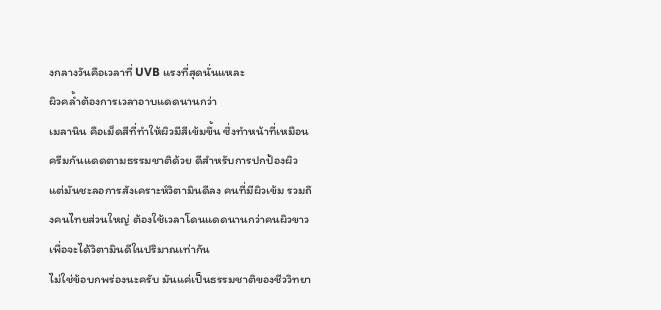งกลางวันคือเวลาที่ UVB แรงที่สุดนั่นแหละ
ผิวคล้ำต้องการเวลาอาบแดดนานกว่า
เมลานิน คือเม็ดสีที่ทำให้ผิวมีสีเข้มขึ้น ซึ่งทำหน้าที่เหมือนครีมกันแดดตามธรรมชาติด้วย ดีสำหรับการปกป้องผิว แต่มันชะลอการสังเคราะห์วิตามินดีลง คนที่มีผิวเข้ม รวมถึงคนไทยส่วนใหญ่ ต้องใช้เวลาโดนแดดนานกว่าคนผิวขาวเพื่อจะได้วิตามินดีในปริมาณเท่ากัน
ไม่ใช่ข้อบกพร่องนะครับ มันแค่เป็นธรรมชาติของชีววิทยา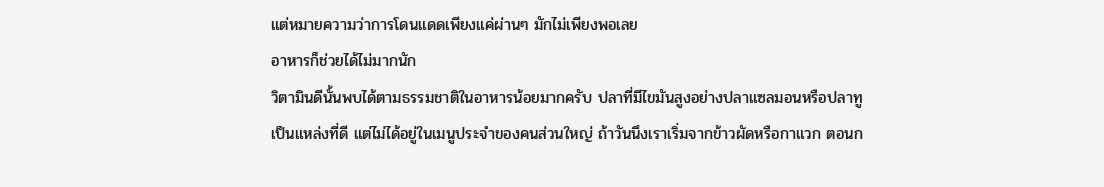แต่หมายความว่าการโดนแดดเพียงแค่ผ่านๆ มักไม่เพียงพอเลย
อาหารก็ช่วยได้ไม่มากนัก
วิตามินดีนั้นพบได้ตามธรรมชาติในอาหารน้อยมากครับ ปลาที่มีไขมันสูงอย่างปลาแซลมอนหรือปลาทูเป็นแหล่งที่ดี แต่ไม่ได้อยู่ในเมนูประจำของคนส่วนใหญ่ ถ้าวันนึงเราเริ่มจากข้าวผัดหรือกาแวก ตอนก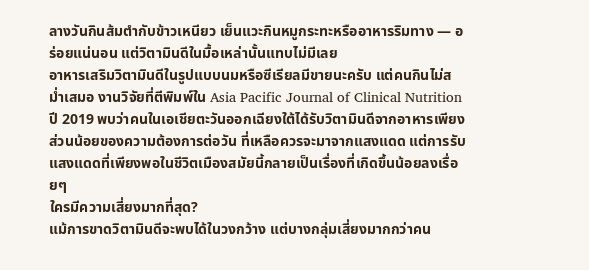ลางวันกินส้มตำกับข้าวเหนียว เย็นแวะกินหมูกระทะหรืออาหารริมทาง — อร่อยแน่นอน แต่วิตามินดีในมื้อเหล่านั้นแทบไม่มีเลย
อาหารเสริมวิตามินดีในรูปแบบนมหรือซีเรียลมีขายนะครับ แต่คนกินไม่สม่ำเสมอ งานวิจัยที่ตีพิมพ์ใน Asia Pacific Journal of Clinical Nutrition ปี 2019 พบว่าคนในเอเชียตะวันออกเฉียงใต้ได้รับวิตามินดีจากอาหารเพียงส่วนน้อยของความต้องการต่อวัน ที่เหลือควรจะมาจากแสงแดด แต่การรับแสงแดดที่เพียงพอในชีวิตเมืองสมัยนี้กลายเป็นเรื่องที่เกิดขึ้นน้อยลงเรื่อยๆ
ใครมีความเสี่ยงมากที่สุด?
แม้การขาดวิตามินดีจะพบได้ในวงกว้าง แต่บางกลุ่มเสี่ยงมากกว่าคน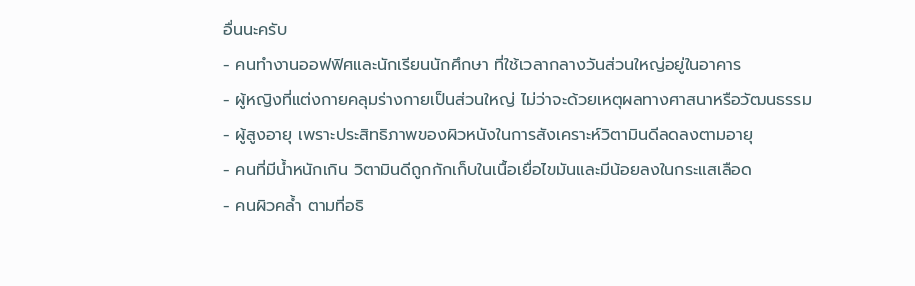อื่นนะครับ
- คนทำงานออฟฟิศและนักเรียนนักศึกษา ที่ใช้เวลากลางวันส่วนใหญ่อยู่ในอาคาร
- ผู้หญิงที่แต่งกายคลุมร่างกายเป็นส่วนใหญ่ ไม่ว่าจะด้วยเหตุผลทางศาสนาหรือวัฒนธรรม
- ผู้สูงอายุ เพราะประสิทธิภาพของผิวหนังในการสังเคราะห์วิตามินดีลดลงตามอายุ
- คนที่มีน้ำหนักเกิน วิตามินดีถูกกักเก็บในเนื้อเยื่อไขมันและมีน้อยลงในกระแสเลือด
- คนผิวคล้ำ ตามที่อธิ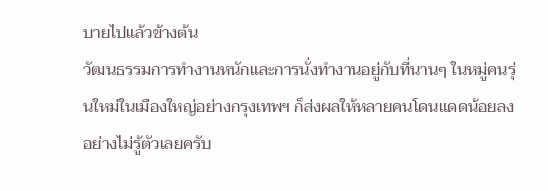บายไปแล้วข้างต้น
วัฒนธรรมการทำงานหนักและการนั่งทำงานอยู่กับที่นานๆ ในหมู่คนรุ่นใหม่ในเมืองใหญ่อย่างกรุงเทพฯ ก็ส่งผลให้หลายคนโดนแดดน้อยลงอย่างไม่รู้ตัวเลยครับ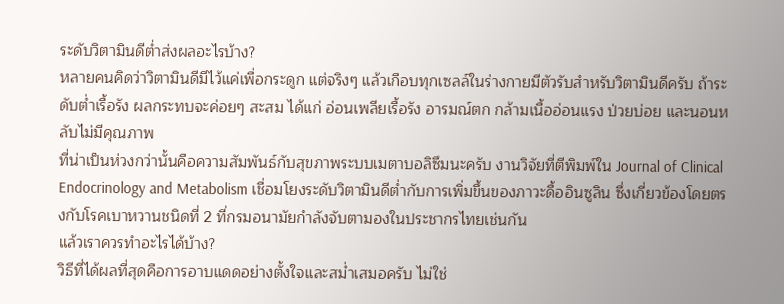ระดับวิตามินดีต่ำส่งผลอะไรบ้าง?
หลายคนคิดว่าวิตามินดีมีไว้แค่เพื่อกระดูก แต่จริงๆ แล้วเกือบทุกเซลล์ในร่างกายมีตัวรับสำหรับวิตามินดีครับ ถ้าระดับต่ำเรื้อรัง ผลกระทบจะค่อยๆ สะสม ได้แก่ อ่อนเพลียเรื้อรัง อารมณ์ตก กล้ามเนื้ออ่อนแรง ป่วยบ่อย และนอนหลับไม่มีคุณภาพ
ที่น่าเป็นห่วงกว่านั้นคือความสัมพันธ์กับสุขภาพระบบเมตาบอลิซึมนะครับ งานวิจัยที่ตีพิมพ์ใน Journal of Clinical Endocrinology and Metabolism เชื่อมโยงระดับวิตามินดีต่ำกับการเพิ่มขึ้นของภาวะดื้ออินซูลิน ซึ่งเกี่ยวข้องโดยตรงกับโรคเบาหวานชนิดที่ 2 ที่กรมอนามัยกำลังจับตามองในประชากรไทยเช่นกัน
แล้วเราควรทำอะไรได้บ้าง?
วิธีที่ได้ผลที่สุดคือการอาบแดดอย่างตั้งใจและสม่ำเสมอครับ ไม่ใช่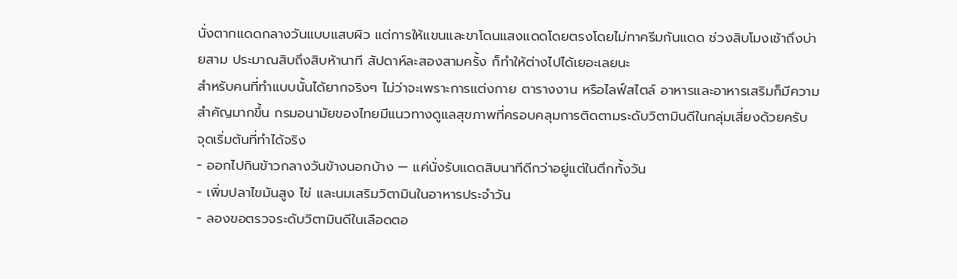นั่งตากแดดกลางวันแบบแสบผิว แต่การให้แขนและขาโดนแสงแดดโดยตรงโดยไม่ทาครีมกันแดด ช่วงสิบโมงเช้าถึงบ่ายสาม ประมาณสิบถึงสิบห้านาที สัปดาห์ละสองสามครั้ง ก็ทำให้ต่างไปได้เยอะเลยนะ
สำหรับคนที่ทำแบบนั้นได้ยากจริงๆ ไม่ว่าจะเพราะการแต่งกาย ตารางงาน หรือไลฟ์สไตล์ อาหารและอาหารเสริมก็มีความสำคัญมากขึ้น กรมอนามัยของไทยมีแนวทางดูแลสุขภาพที่ครอบคลุมการติดตามระดับวิตามินดีในกลุ่มเสี่ยงด้วยครับ
จุดเริ่มต้นที่ทำได้จริง
- ออกไปกินข้าวกลางวันข้างนอกบ้าง — แค่นั่งรับแดดสิบนาทีดีกว่าอยู่แต่ในตึกทั้งวัน
- เพิ่มปลาไขมันสูง ไข่ และนมเสริมวิตามินในอาหารประจำวัน
- ลองขอตรวจระดับวิตามินดีในเลือดตอ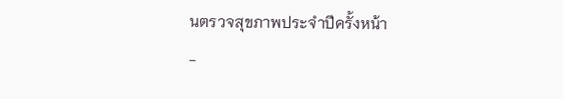นตรวจสุขภาพประจำปีครั้งหน้า
-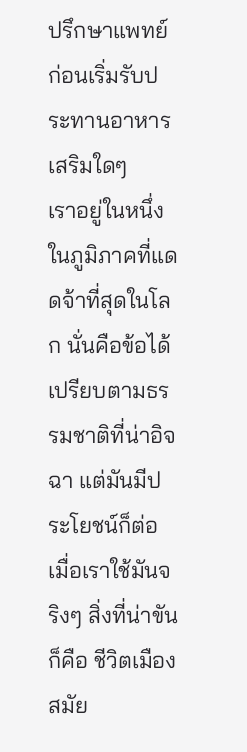ปรึกษาแพทย์ก่อนเริ่มรับประทานอาหารเสริมใดๆ
เราอยู่ในหนึ่งในภูมิภาคที่แดดจ้าที่สุดในโลก นั่นคือข้อได้เปรียบตามธรรมชาติที่น่าอิจฉา แต่มันมีประโยชน์ก็ต่อเมื่อเราใช้มันจริงๆ สิ่งที่น่าขันก็คือ ชีวิตเมืองสมัย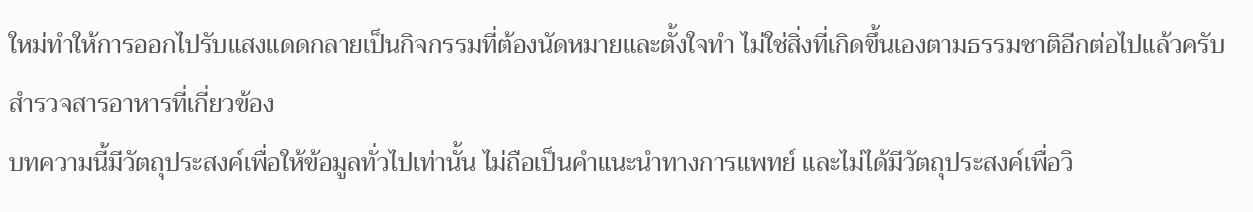ใหม่ทำให้การออกไปรับแสงแดดกลายเป็นกิจกรรมที่ต้องนัดหมายและตั้งใจทำ ไม่ใช่สิ่งที่เกิดขึ้นเองตามธรรมชาติอีกต่อไปแล้วครับ
สำรวจสารอาหารที่เกี่ยวข้อง
บทความนี้มีวัตถุประสงค์เพื่อให้ข้อมูลทั่วไปเท่านั้น ไม่ถือเป็นคำแนะนำทางการแพทย์ และไม่ได้มีวัตถุประสงค์เพื่อวิ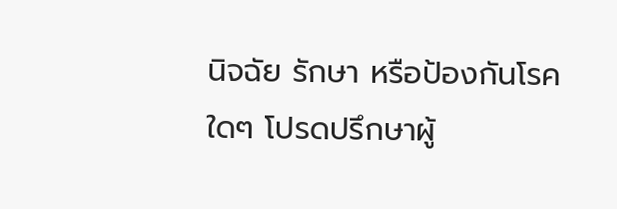นิจฉัย รักษา หรือป้องกันโรคใดๆ โปรดปรึกษาผู้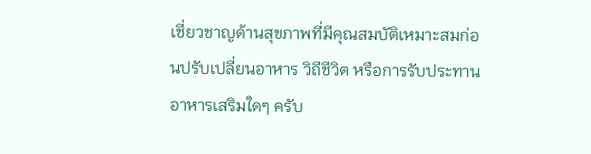เชี่ยวชาญด้านสุขภาพที่มีคุณสมบัติเหมาะสมก่อนปรับเปลี่ยนอาหาร วิถีชีวิต หรือการรับประทานอาหารเสริมใดๆ ครับ